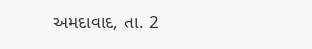અમદાવાદ, તા. 2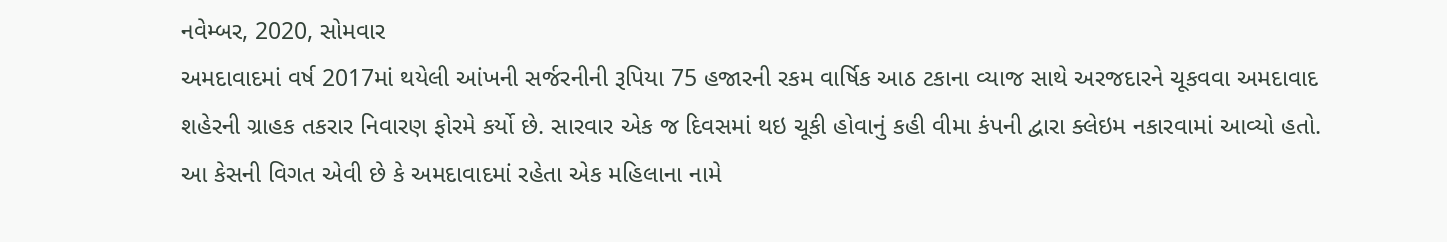નવેમ્બર, 2020, સોમવાર
અમદાવાદમાં વર્ષ 2017માં થયેલી આંખની સર્જરનીની રૂપિયા 75 હજારની રકમ વાર્ષિક આઠ ટકાના વ્યાજ સાથે અરજદારને ચૂકવવા અમદાવાદ શહેરની ગ્રાહક તકરાર નિવારણ ફોરમે કર્યો છે. સારવાર એક જ દિવસમાં થઇ ચૂકી હોવાનું કહી વીમા કંપની દ્વારા ક્લેઇમ નકારવામાં આવ્યો હતો.
આ કેસની વિગત એવી છે કે અમદાવાદમાં રહેતા એક મહિલાના નામે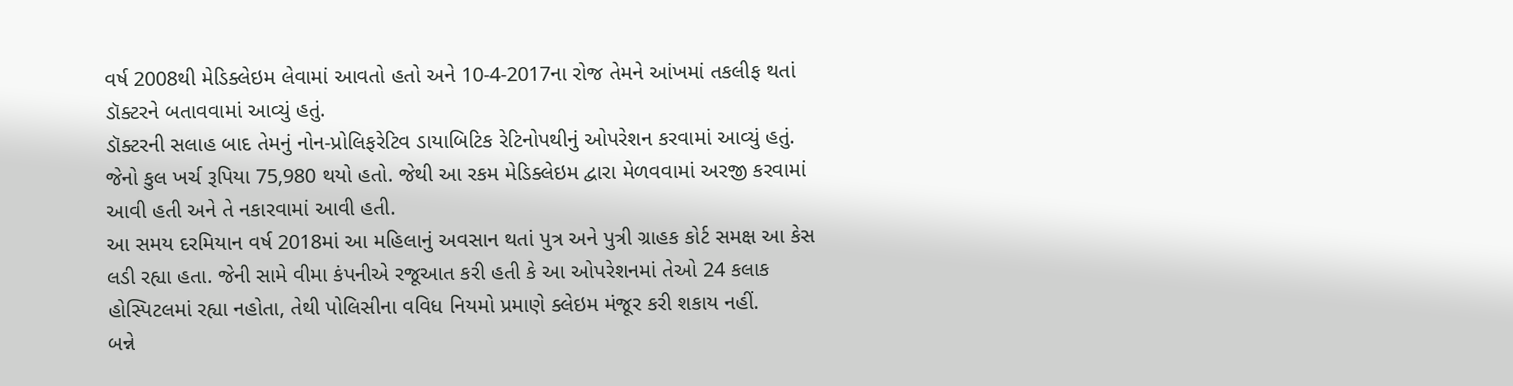વર્ષ 2008થી મેડિક્લેઇમ લેવામાં આવતો હતો અને 10-4-2017ના રોજ તેમને આંખમાં તકલીફ થતાં ડૉક્ટરને બતાવવામાં આવ્યું હતું.
ડૉક્ટરની સલાહ બાદ તેમનું નોન-પ્રોલિફરેટિવ ડાયાબિટિક રેટિનોપથીનું ઓપરેશન કરવામાં આવ્યું હતું. જેનો કુલ ખર્ચ રૂપિયા 75,980 થયો હતો. જેથી આ રકમ મેડિક્લેઇમ દ્વારા મેળવવામાં અરજી કરવામાં આવી હતી અને તે નકારવામાં આવી હતી.
આ સમય દરમિયાન વર્ષ 2018માં આ મહિલાનું અવસાન થતાં પુત્ર અને પુત્રી ગ્રાહક કોર્ટ સમક્ષ આ કેસ લડી રહ્યા હતા. જેની સામે વીમા કંપનીએ રજૂઆત કરી હતી કે આ ઓપરેશનમાં તેઓ 24 કલાક હોસ્પિટલમાં રહ્યા નહોતા, તેથી પોલિસીના વવિધ નિયમો પ્રમાણે ક્લેઇમ મંજૂર કરી શકાય નહીં.
બન્ને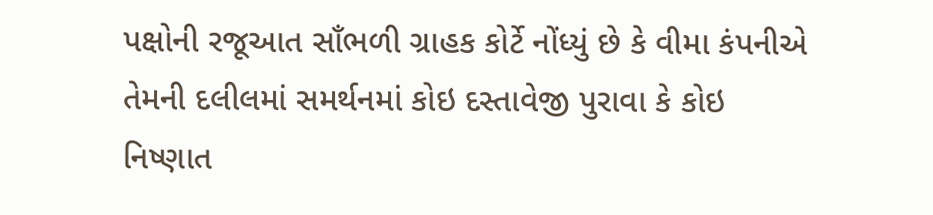પક્ષોની રજૂઆત સાઁભળી ગ્રાહક કોર્ટે નોંધ્યું છે કે વીમા કંપનીએ તેમની દલીલમાં સમર્થનમાં કોઇ દસ્તાવેજી પુરાવા કે કોઇ નિષ્ણાત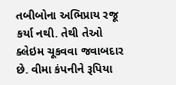તબીબોના અભિપ્રાય રજૂ કર્યા નથી. તેથી તેઓ ક્લેઇમ ચૂકવવા જવાબદાર છે. વીમા કંપનીને રૂપિયા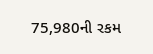75,980ની રકમ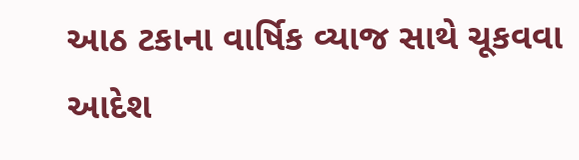આઠ ટકાના વાર્ષિક વ્યાજ સાથે ચૂકવવા આદેશ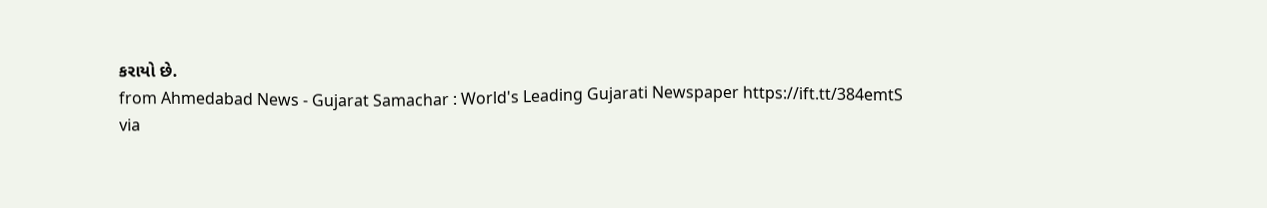કરાયો છે.
from Ahmedabad News - Gujarat Samachar : World's Leading Gujarati Newspaper https://ift.tt/384emtS
via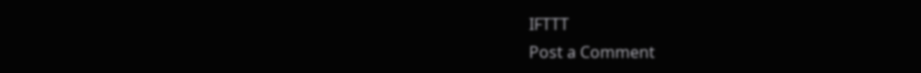IFTTT
Post a Comment